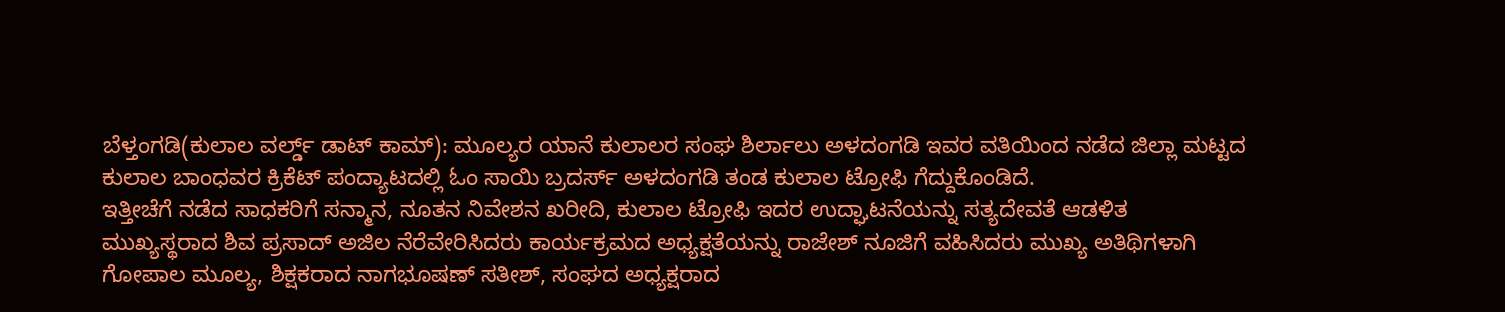ಬೆಳ್ತಂಗಡಿ(ಕುಲಾಲ ವರ್ಲ್ಡ್ ಡಾಟ್ ಕಾಮ್): ಮೂಲ್ಯರ ಯಾನೆ ಕುಲಾಲರ ಸಂಘ ಶಿರ್ಲಾಲು ಅಳದಂಗಡಿ ಇವರ ವತಿಯಿಂದ ನಡೆದ ಜಿಲ್ಲಾ ಮಟ್ಟದ ಕುಲಾಲ ಬಾಂಧವರ ಕ್ರಿಕೆಟ್ ಪಂದ್ಯಾಟದಲ್ಲಿ ಓಂ ಸಾಯಿ ಬ್ರದರ್ಸ್ ಅಳದಂಗಡಿ ತಂಡ ಕುಲಾಲ ಟ್ರೋಫಿ ಗೆದ್ದುಕೊಂಡಿದೆ.
ಇತ್ತೀಚೆಗೆ ನಡೆದ ಸಾಧಕರಿಗೆ ಸನ್ಮಾನ, ನೂತನ ನಿವೇಶನ ಖರೀದಿ, ಕುಲಾಲ ಟ್ರೋಫಿ ಇದರ ಉದ್ಘಾಟನೆಯನ್ನು ಸತ್ಯದೇವತೆ ಆಡಳಿತ ಮುಖ್ಯಸ್ಥರಾದ ಶಿವ ಪ್ರಸಾದ್ ಅಜಿಲ ನೆರೆವೇರಿಸಿದರು ಕಾರ್ಯಕ್ರಮದ ಅಧ್ಯಕ್ಷತೆಯನ್ನು ರಾಜೇಶ್ ನೂಜಿಗೆ ವಹಿಸಿದರು ಮುಖ್ಯ ಅತಿಥಿಗಳಾಗಿ ಗೋಪಾಲ ಮೂಲ್ಯ, ಶಿಕ್ಷಕರಾದ ನಾಗಭೂಷಣ್ ಸತೀಶ್, ಸಂಘದ ಅಧ್ಯಕ್ಷರಾದ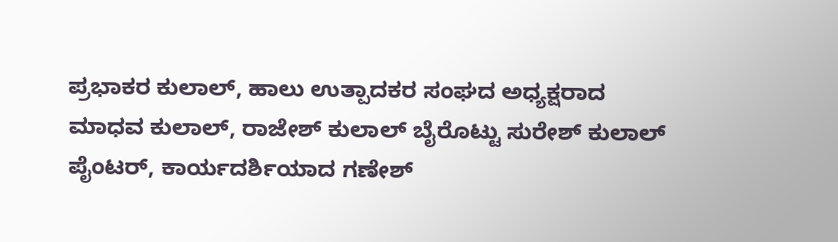ಪ್ರಭಾಕರ ಕುಲಾಲ್, ಹಾಲು ಉತ್ಪಾದಕರ ಸಂಘದ ಅಧ್ಯಕ್ಷರಾದ ಮಾಧವ ಕುಲಾಲ್, ರಾಜೇಶ್ ಕುಲಾಲ್ ಬೈರೊಟ್ಟು ಸುರೇಶ್ ಕುಲಾಲ್ ಪೈಂಟರ್, ಕಾರ್ಯದರ್ಶಿಯಾದ ಗಣೇಶ್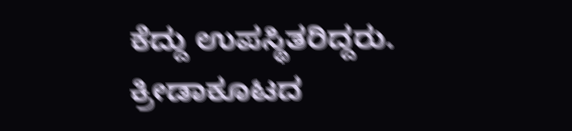ಕೆದ್ದು ಉಪಸ್ಥಿತರಿದ್ದರು. ಕ್ರೀಡಾಕೂಟದ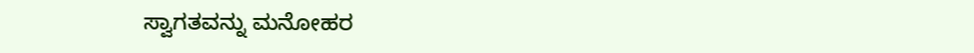ಸ್ವಾಗತವನ್ನು ಮನೋಹರ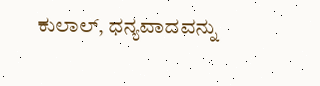ಕುಲಾಲ್, ಧನ್ಯವಾದವನ್ನು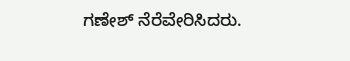ಗಣೇಶ್ ನೆರೆವೇರಿಸಿದರು.